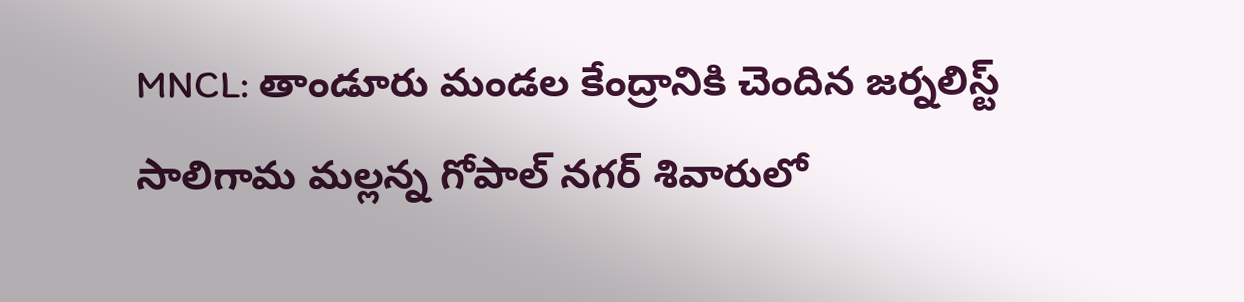MNCL: తాండూరు మండల కేంద్రానికి చెందిన జర్నలిస్ట్ సాలిగామ మల్లన్న గోపాల్ నగర్ శివారులో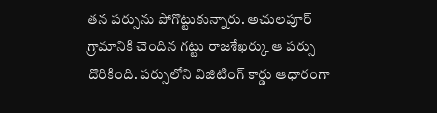తన పర్సును పోగొట్టుకున్నారు. అచులపూర్ గ్రామానికి చెందిన గట్టు రాజశేఖర్కు ఆ పర్సు దొరికింది. పర్సులోని విజిటింగ్ కార్డు ఆధారంగా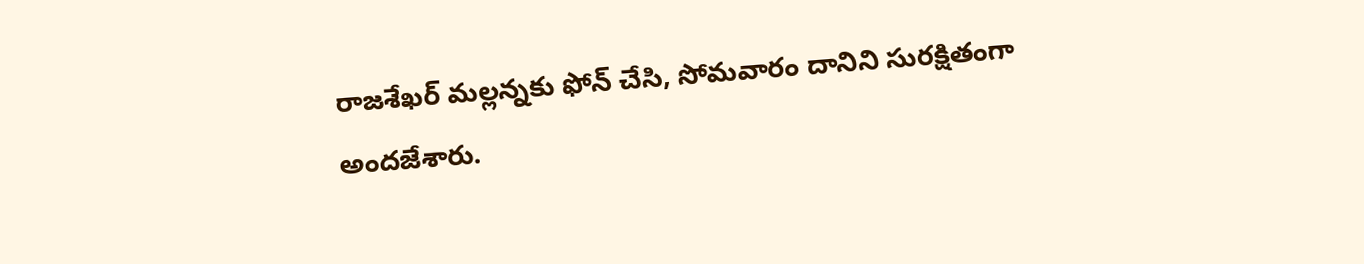రాజశేఖర్ మల్లన్నకు ఫోన్ చేసి, సోమవారం దానిని సురక్షితంగా అందజేశారు.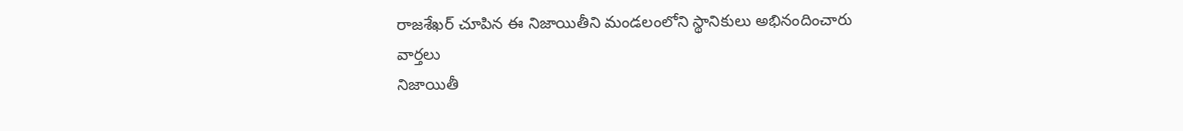రాజశేఖర్ చూపిన ఈ నిజాయితీని మండలంలోని స్థానికులు అభినందించారు
వార్తలు
నిజాయితీ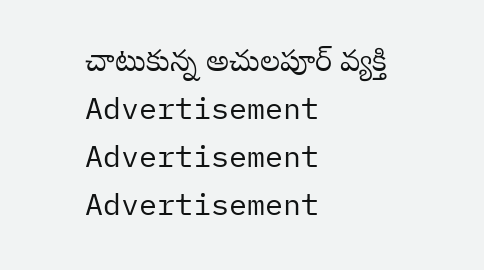చాటుకున్న అచులపూర్ వ్యక్తి
Advertisement
Advertisement
Advertisement